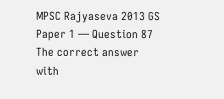MPSC Rajyaseva 2013 GS Paper 1 — Question 87
The correct answer with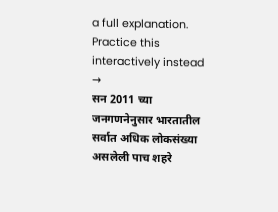a full explanation. Practice this interactively instead →
सन 2011 च्या जनगणनेनुसार भारतातील सर्वात अधिक लोकसंख्या असलेली पाच शहरे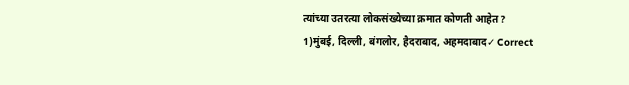त्यांच्या उतरत्या लोकसंख्येच्या क्रमात कोणती आहेत?
1)मुंबई, दिल्ली, बंगलोर, हैदराबाद, अहमदाबाद✓ Correct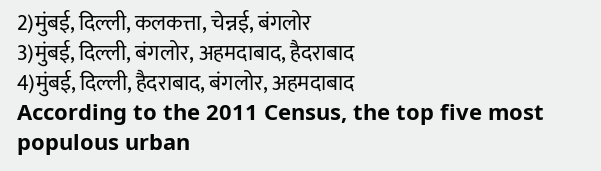2)मुंबई, दिल्ली, कलकत्ता, चेन्नई, बंगलोर
3)मुंबई, दिल्ली, बंगलोर, अहमदाबाद, हैदराबाद
4)मुंबई, दिल्ली, हैदराबाद, बंगलोर, अहमदाबाद
According to the 2011 Census, the top five most populous urban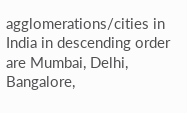agglomerations/cities in India in descending order are Mumbai, Delhi, Bangalore,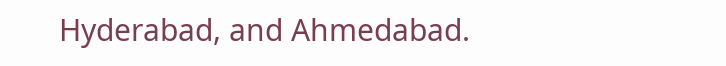Hyderabad, and Ahmedabad.